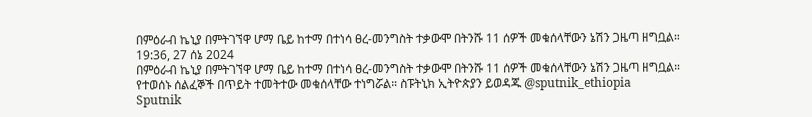በምዕራብ ኬኒያ በምትገኘዋ ሆማ ቤይ ከተማ በተነሳ ፀረ-መንግስት ተቃውሞ በትንሹ 11 ሰዎች መቁሰላቸውን ኔሽን ጋዜጣ ዘግቧል።
19:36, 27 ሰኔ 2024
በምዕራብ ኬኒያ በምትገኘዋ ሆማ ቤይ ከተማ በተነሳ ፀረ-መንግስት ተቃውሞ በትንሹ 11 ሰዎች መቁሰላቸውን ኔሽን ጋዜጣ ዘግቧል። የተወሰኑ ሰልፈኞች በጥይት ተመትተው መቁሰላቸው ተነግሯል። ስፑትኒክ ኢትዮጵያን ይወዳጁ @sputnik_ethiopia
Sputnik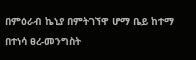በምዕራብ ኬኒያ በምትገኘዋ ሆማ ቤይ ከተማ በተነሳ ፀረ-መንግስት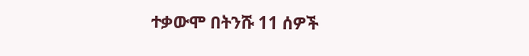ተቃውሞ በትንሹ 11 ሰዎች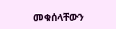መቁሰላቸውን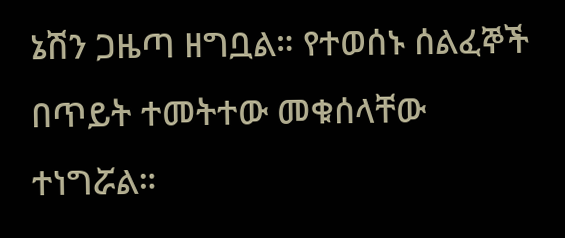ኔሽን ጋዜጣ ዘግቧል። የተወሰኑ ሰልፈኞች በጥይት ተመትተው መቁሰላቸው ተነግሯል።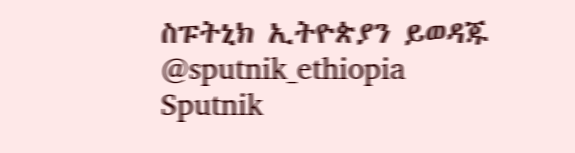ስፑትኒክ ኢትዮጵያን ይወዳጁ @sputnik_ethiopia
Sputnik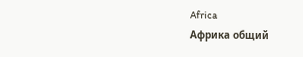Africa
Африка общий